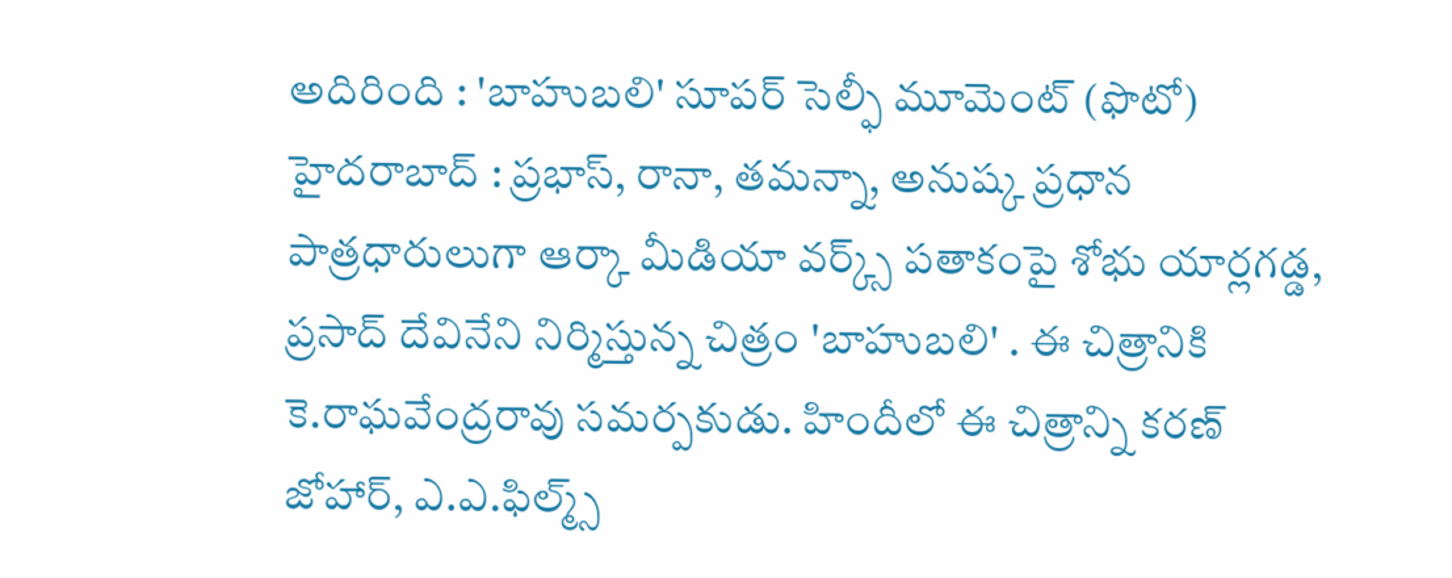అదిరింది : 'బాహుబలి' సూపర్ సెల్ఫీ మూమెంట్ (ఫొటో)
హైదరాబాద్ : ప్రభాస్, రానా, తమన్నా, అనుష్క ప్రధాన పాత్రధారులుగా ఆర్కా మీడియా వర్క్స్ పతాకంపై శోభు యార్లగడ్డ, ప్రసాద్ దేవినేని నిర్మిస్తున్న చిత్రం 'బాహుబలి' . ఈ చిత్రానికి కె.రాఘవేంద్రరావు సమర్పకుడు. హిందీలో ఈ చిత్రాన్ని కరణ్ జోహార్, ఎ.ఎ.ఫిల్మ్స్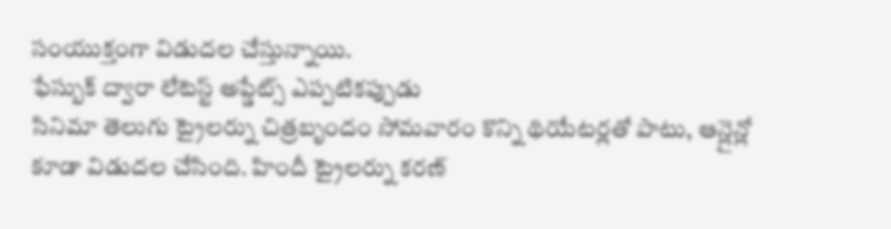సంయుక్తంగా విడుదల చేస్తున్నాయి.
ఫేస్బుక్ ద్వారా లేటెస్ట్ అప్డేట్స్ ఎప్పటికప్పుడు
సినిమా తెలుగు ట్రైలర్ను చిత్రబృందం సోమవారం కొన్ని థియేటర్లతో పాటు, ఆన్లైన్లో కూడా విడుదల చేసింది. హిందీ ట్రైలర్ను కరణ్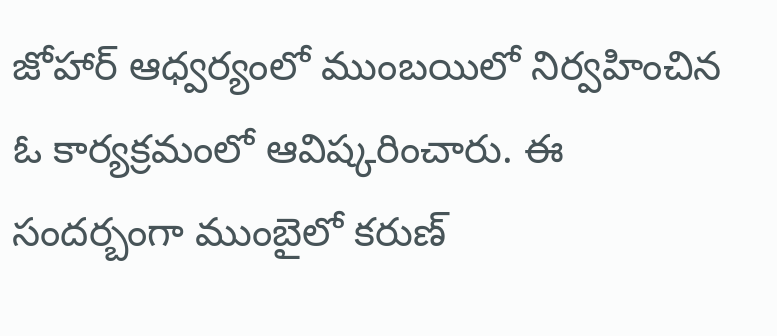జోహార్ ఆధ్వర్యంలో ముంబయిలో నిర్వహించిన ఓ కార్యక్రమంలో ఆవిష్కరించారు. ఈ సందర్బంగా ముంబైలో కరుణ్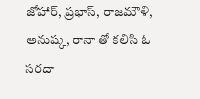జోహార్, ప్రభాస్, రాజమౌళి, అనుష్క, రానా తో కలిసి ఓ సరదా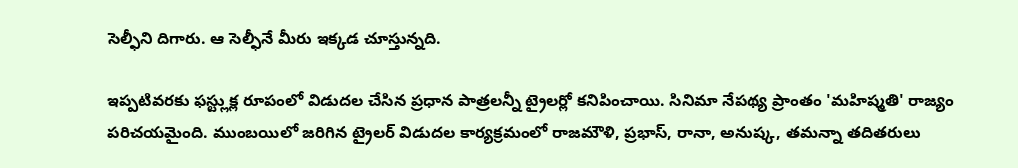సెల్ఫీని దిగారు. ఆ సెల్ఫీనే మీరు ఇక్కడ చూస్తున్నది.

ఇప్పటివరకు ఫస్ట్లుక్ల రూపంలో విడుదల చేసిన ప్రధాన పాత్రలన్నీ ట్రైలర్లో కనిపించాయి. సినిమా నేపథ్య ప్రాంతం 'మహిష్మతి' రాజ్యం పరిచయమైంది. ముంబయిలో జరిగిన ట్రైలర్ విడుదల కార్యక్రమంలో రాజమౌళి, ప్రభాస్, రానా, అనుష్క, తమన్నా తదితరులు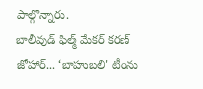పాల్గొన్నారు.
బాలీవుడ్ ఫిల్మ్ మేకర్ కరణ్ జోహార్... ‘బాహుబలి' టీంను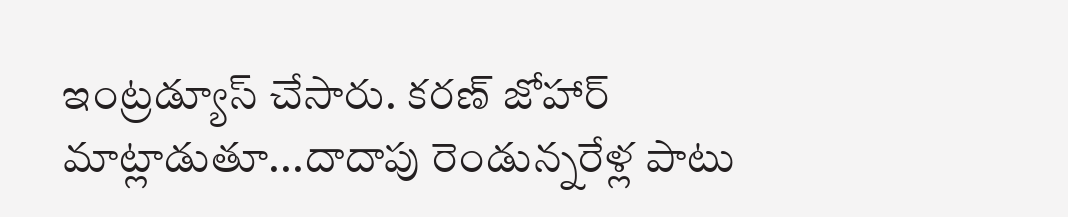ఇంట్రడ్యూస్ చేసారు. కరణ్ జోహార్ మాట్లాడుతూ...దాదాపు రెండున్నరేళ్ల పాటు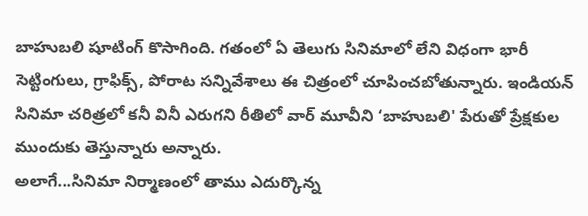బాహుబలి షూటింగ్ కొసాగింది. గతంలో ఏ తెలుగు సినిమాలో లేని విధంగా భారీ సెట్టింగులు, గ్రాఫిక్స్, పోరాట సన్నివేశాలు ఈ చిత్రంలో చూపించబోతున్నారు. ఇండియన్ సినిమా చరిత్రలో కనీ వినీ ఎరుగని రీతిలో వార్ మూవీని ‘బాహుబలి' పేరుతో ప్రేక్షకుల ముందుకు తెస్తున్నారు అన్నారు.
అలాగే...సినిమా నిర్మాణంలో తాము ఎదుర్కొన్న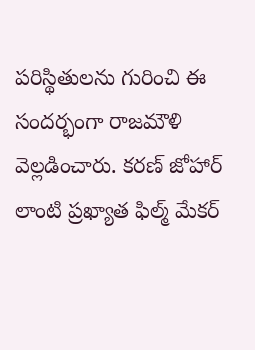పరిస్థితులను గురించి ఈ సందర్భంగా రాజమౌళి వెల్లడించారు. కరణ్ జోహార్ లాంటి ప్రఖ్యాత ఫిల్మ్ మేకర్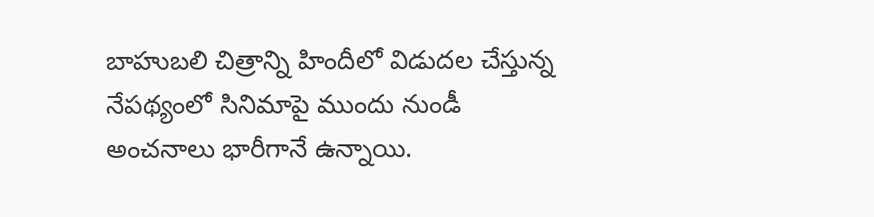బాహుబలి చిత్రాన్ని హిందీలో విడుదల చేస్తున్న నేపథ్యంలో సినిమాపై ముందు నుండీ అంచనాలు భారీగానే ఉన్నాయి.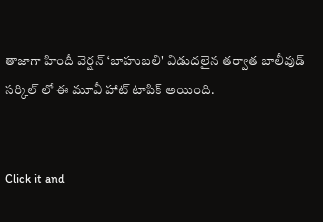తాజాగా హిందీ వెర్షన్ ‘బాహుబలి' విడుదలైన తర్వాత బాలీవుడ్ సర్కిల్ లో ఈ మూవీ హాట్ టాపిక్ అయింది.


Click it and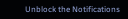Unblock the Notifications